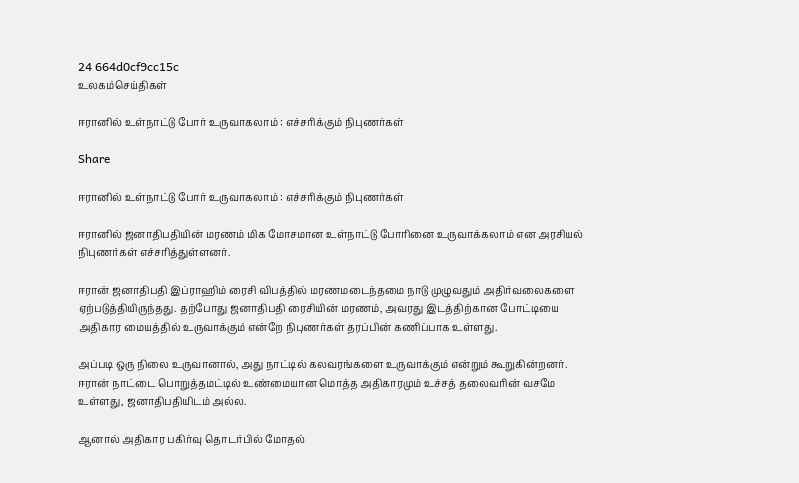24 664d0cf9cc15c
உலகம்செய்திகள்

ஈரானில் உள்நாட்டு போர் உருவாகலாம் : எச்சரிக்கும் நிபுணர்கள்

Share

ஈரானில் உள்நாட்டு போர் உருவாகலாம் : எச்சரிக்கும் நிபுணர்கள்

ஈரானில் ஜனாதிபதியின் மரணம் மிக மோசமான உள்நாட்டு போரினை உருவாக்கலாம் என அரசியல் நிபுணர்கள் எச்சரித்துள்ளனர்.

ஈரான் ஜனாதிபதி இப்ராஹிம் ரைசி விபத்தில் மரணமடைந்தமை நாடு முழுவதும் அதிர்வலைகளை ஏற்படுத்தியிருந்தது. தற்போது ஜனாதிபதி ரைசியின் மரணம், அவரது இடத்திற்கான போட்டியை அதிகார மையத்தில் உருவாக்கும் என்றே நிபுணர்கள் தரப்பின் கணிப்பாக உள்ளது.

அப்படி ஒரு நிலை உருவானால், அது நாட்டில் கலவரங்களை உருவாக்கும் என்றும் கூறுகின்றனர். ஈரான் நாட்டை பொறுத்தமட்டில் உண்மையான மொத்த அதிகாரமும் உச்சத் தலைவரின் வசமே உள்ளது, ஜனாதிபதியிடம் அல்ல.

ஆனால் அதிகார பகிர்வு தொடர்பில் மோதல்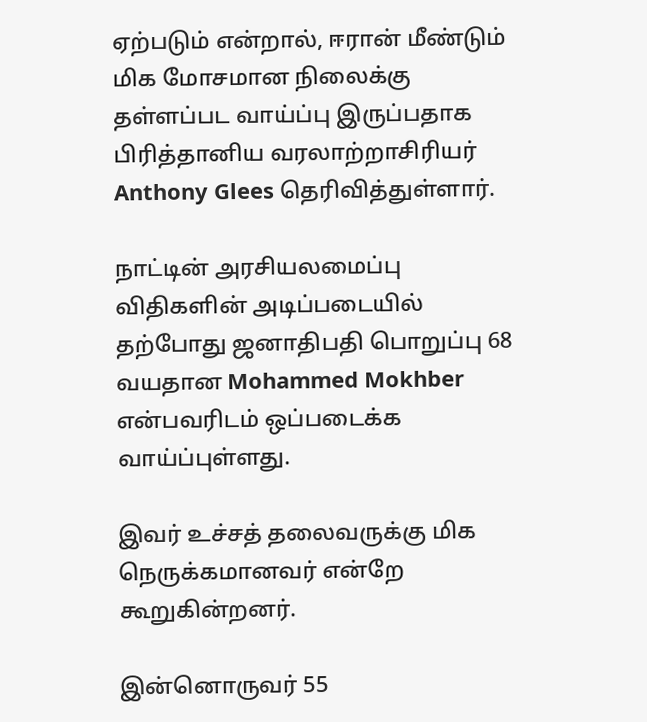ஏற்படும் என்றால், ஈரான் மீண்டும் மிக மோசமான நிலைக்கு தள்ளப்பட வாய்ப்பு இருப்பதாக பிரித்தானிய வரலாற்றாசிரியர் Anthony Glees தெரிவித்துள்ளார்.

நாட்டின் அரசியலமைப்பு விதிகளின் அடிப்படையில் தற்போது ஜனாதிபதி பொறுப்பு 68 வயதான Mohammed Mokhber என்பவரிடம் ஒப்படைக்க வாய்ப்புள்ளது.

இவர் உச்சத் தலைவருக்கு மிக நெருக்கமானவர் என்றே கூறுகின்றனர்.

இன்னொருவர் 55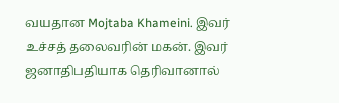வயதான Mojtaba Khameini. இவர் உச்சத் தலைவரின் மகன். இவர் ஜனாதிபதியாக தெரிவானால்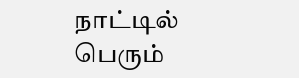நாட்டில் பெரும்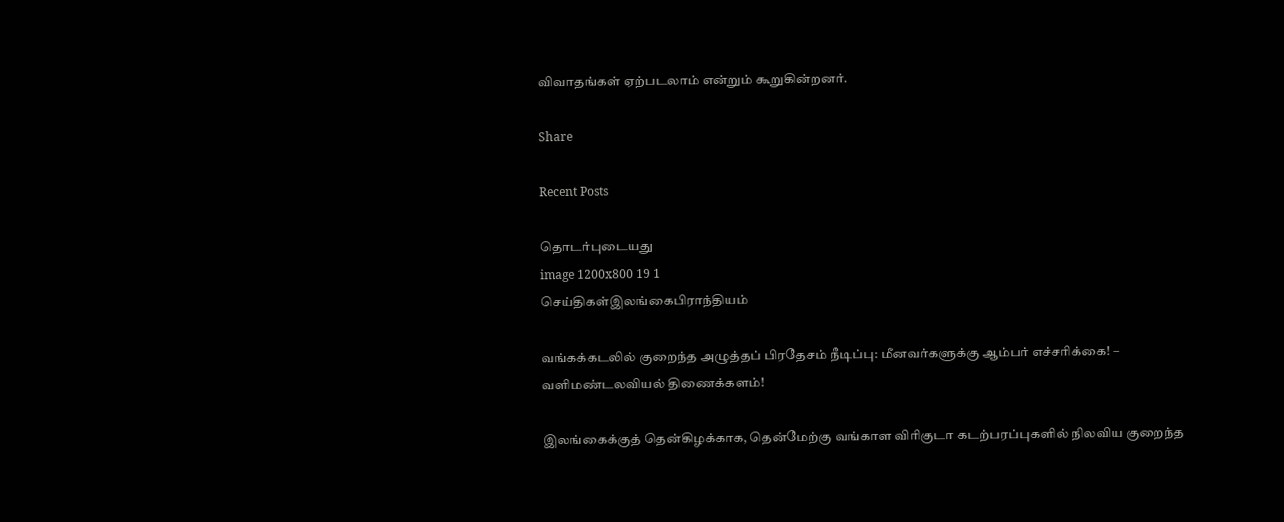விவாதங்கள் ஏற்படலாம் என்றும் கூறுகின்றனர்.

Share

Recent Posts

தொடர்புடையது
image 1200x800 19 1
செய்திகள்இலங்கைபிராந்தியம்

வங்கக்கடலில் குறைந்த அழுத்தப் பிரதேசம் நீடிப்பு: மீனவர்களுக்கு ஆம்பர் எச்சரிக்கை! – வளிமண்டலவியல் திணைக்களம்!

இலங்கைக்குத் தென்கிழக்காக, தென்மேற்கு வங்காள விரிகுடா கடற்பரப்புகளில் நிலவிய குறைந்த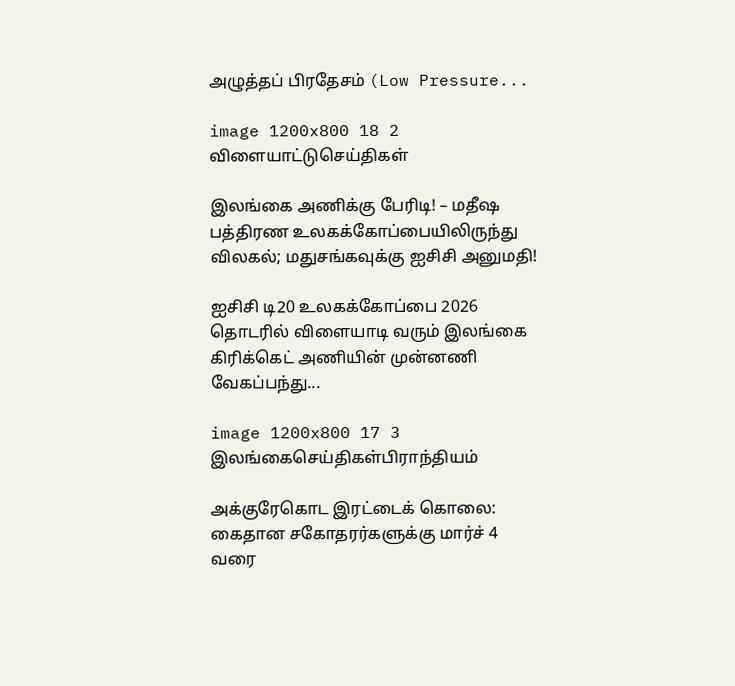அழுத்தப் பிரதேசம் (Low Pressure...

image 1200x800 18 2
விளையாட்டுசெய்திகள்

இலங்கை அணிக்கு பேரிடி! – மதீஷ பத்திரண உலகக்கோப்பையிலிருந்து விலகல்; மதுசங்கவுக்கு ஐசிசி அனுமதி!

ஐசிசி டி20 உலகக்கோப்பை 2026 தொடரில் விளையாடி வரும் இலங்கை கிரிக்கெட் அணியின் முன்னணி வேகப்பந்து...

image 1200x800 17 3
இலங்கைசெய்திகள்பிராந்தியம்

அக்குரேகொட இரட்டைக் கொலை: கைதான சகோதரர்களுக்கு மார்ச் 4 வரை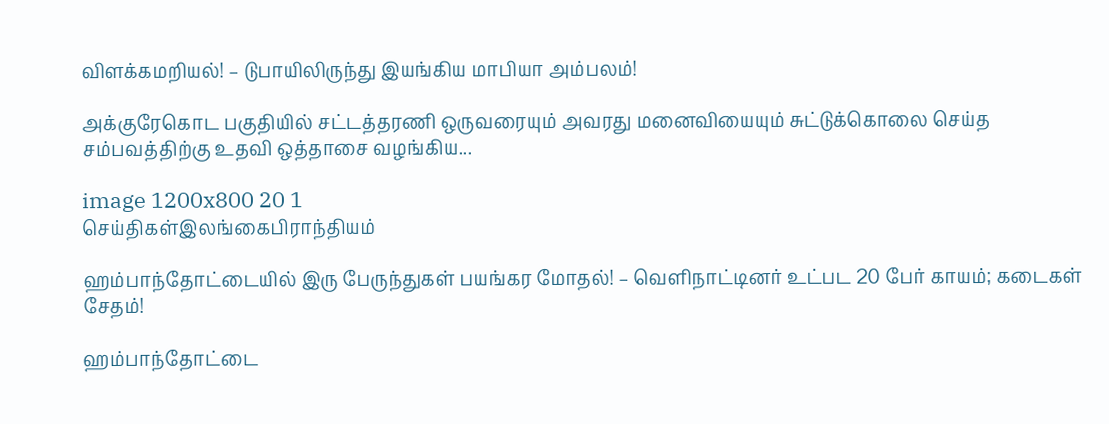விளக்கமறியல்! – டுபாயிலிருந்து இயங்கிய மாபியா அம்பலம்!

அக்குரேகொட பகுதியில் சட்டத்தரணி ஒருவரையும் அவரது மனைவியையும் சுட்டுக்கொலை செய்த சம்பவத்திற்கு உதவி ஒத்தாசை வழங்கிய...

image 1200x800 20 1
செய்திகள்இலங்கைபிராந்தியம்

ஹம்பாந்தோட்டையில் இரு பேருந்துகள் பயங்கர மோதல்! – வெளிநாட்டினர் உட்பட 20 பேர் காயம்; கடைகள் சேதம்!

ஹம்பாந்தோட்டை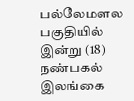பல்லேமளல பகுதியில் இன்று (18) நண்பகல் இலங்கை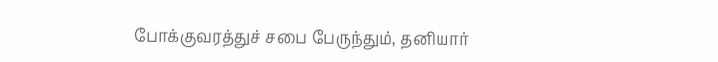போக்குவரத்துச் சபை பேருந்தும், தனியார்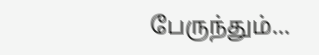பேருந்தும்...